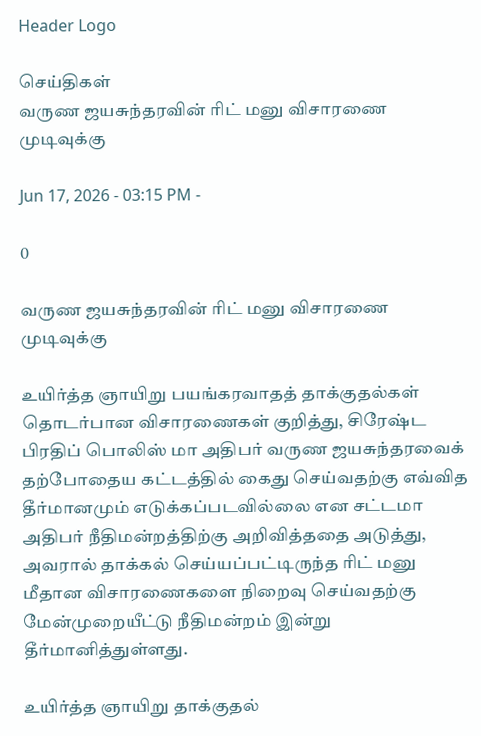Header Logo

செய்திகள்
வருண ஜயசுந்தரவின் ரிட் மனு விசாரணை முடிவுக்கு

Jun 17, 2026 - 03:15 PM -

0

வருண ஜயசுந்தரவின் ரிட் மனு விசாரணை முடிவுக்கு

உயிர்த்த ஞாயிறு பயங்கரவாதத் தாக்குதல்கள் தொடர்பான விசாரணைகள் குறித்து, சிரேஷ்ட பிரதிப் பொலிஸ் மா அதிபர் வருண ஜயசுந்தரவைக் தற்போதைய கட்டத்தில் கைது செய்வதற்கு எவ்வித தீர்மானமும் எடுக்கப்படவில்லை என சட்டமா அதிபர் நீதிமன்றத்திற்கு அறிவித்ததை அடுத்து, அவரால் தாக்கல் செய்யப்பட்டிருந்த ரிட் மனு மீதான விசாரணைகளை நிறைவு செய்வதற்கு மேன்முறையீட்டு நீதிமன்றம் இன்று தீர்மானித்துள்ளது.

உயிர்த்த ஞாயிறு தாக்குதல்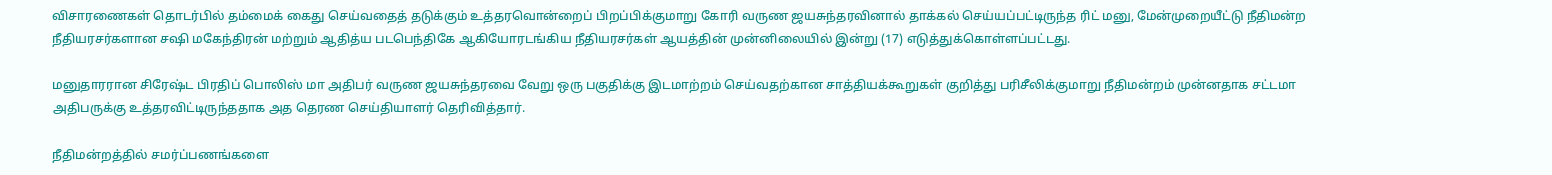விசாரணைகள் தொடர்பில் தம்மைக் கைது செய்வதைத் தடுக்கும் உத்தரவொன்றைப் பிறப்பிக்குமாறு கோரி வருண ஜயசுந்தரவினால் தாக்கல் செய்யப்பட்டிருந்த ரிட் மனு, மேன்முறையீட்டு நீதிமன்ற நீதியரசர்களான சஷி மகேந்திரன் மற்றும் ஆதித்ய படபெந்திகே ஆகியோரடங்கிய நீதியரசர்கள் ஆயத்தின் முன்னிலையில் இன்று (17) எடுத்துக்கொள்ளப்பட்டது.

மனுதாரரான சிரேஷ்ட பிரதிப் பொலிஸ் மா அதிபர் வருண ஜயசுந்தரவை வேறு ஒரு பகுதிக்கு இடமாற்றம் செய்வதற்கான சாத்தியக்கூறுகள் குறித்து பரிசீலிக்குமாறு நீதிமன்றம் முன்னதாக சட்டமா அதிபருக்கு உத்தரவிட்டிருந்ததாக அத தெரண செய்தியாளர் தெரிவித்தார்.

நீதிமன்றத்தில் சமர்ப்பணங்களை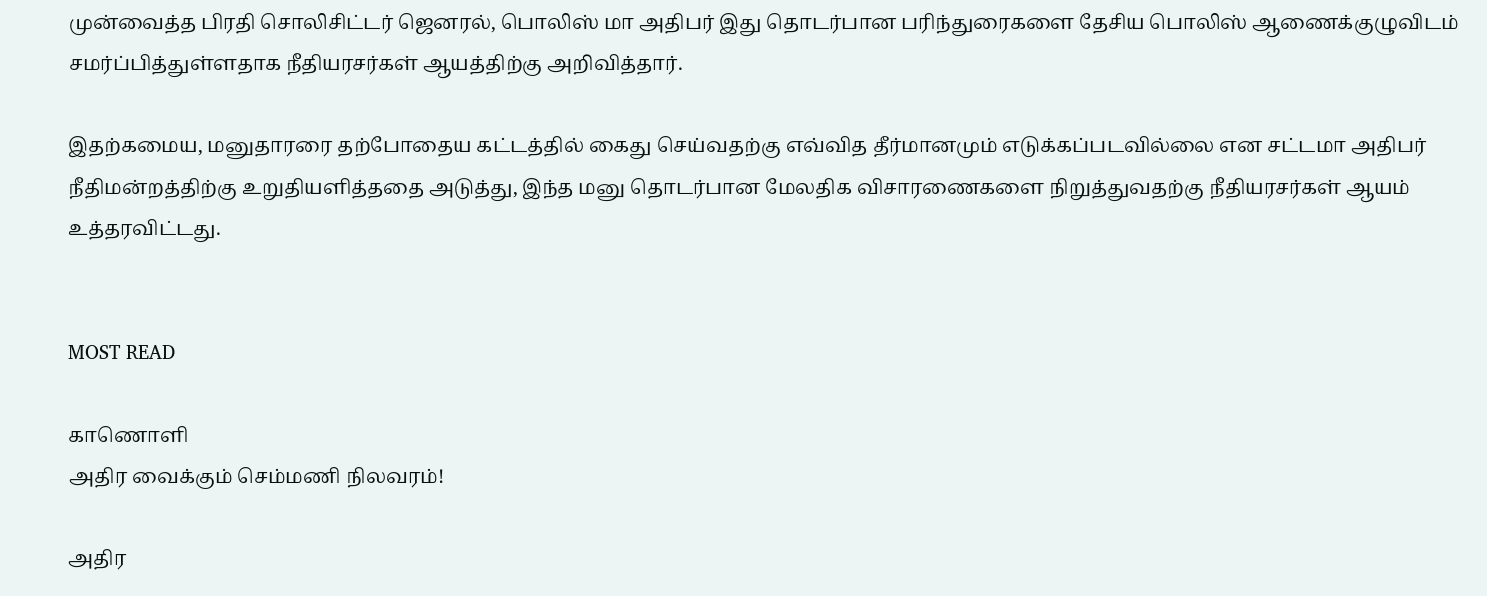முன்வைத்த பிரதி சொலிசிட்டர் ஜெனரல், பொலிஸ் மா அதிபர் இது தொடர்பான பரிந்துரைகளை தேசிய பொலிஸ் ஆணைக்குழுவிடம் சமர்ப்பித்துள்ளதாக நீதியரசர்கள் ஆயத்திற்கு அறிவித்தார்.

இதற்கமைய, மனுதாரரை தற்போதைய கட்டத்தில் கைது செய்வதற்கு எவ்வித தீர்மானமும் எடுக்கப்படவில்லை என சட்டமா அதிபர் நீதிமன்றத்திற்கு உறுதியளித்ததை அடுத்து, இந்த மனு தொடர்பான மேலதிக விசாரணைகளை நிறுத்துவதற்கு நீதியரசர்கள் ஆயம் உத்தரவிட்டது.


MOST READ

காணொளி
அதிர வைக்கும் செம்மணி நிலவரம்!

அதிர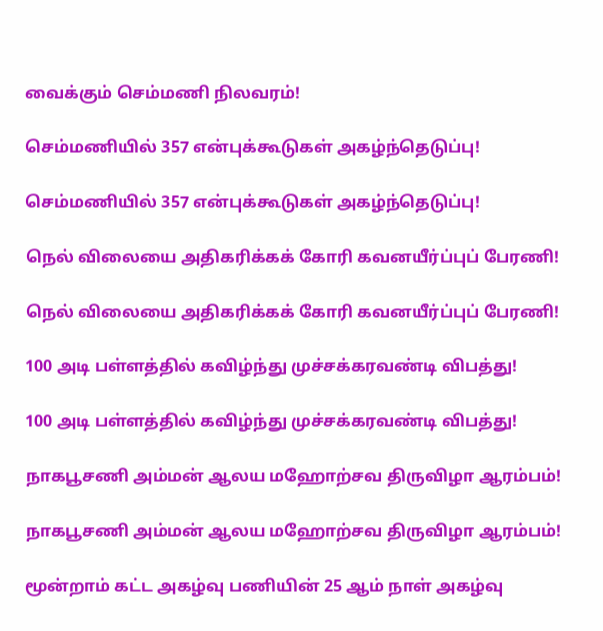வைக்கும் செம்மணி நிலவரம்!

செம்மணியில் 357 என்புக்கூடுகள் அகழ்ந்தெடுப்பு!

செம்மணியில் 357 என்புக்கூடுகள் அகழ்ந்தெடுப்பு!

நெல் விலையை அதிகரிக்கக் கோரி கவனயீர்ப்புப் பேரணி!

நெல் விலையை அதிகரிக்கக் கோரி கவனயீர்ப்புப் பேரணி!

100 அடி பள்ளத்தில் கவிழ்ந்து முச்சக்கரவண்டி விபத்து!

100 அடி பள்ளத்தில் கவிழ்ந்து முச்சக்கரவண்டி விபத்து!

நாகபூசணி அம்மன் ஆலய மஹோற்சவ திருவிழா ஆரம்பம்!

நாகபூசணி அம்மன் ஆலய மஹோற்சவ திருவிழா ஆரம்பம்!

மூன்றாம் கட்ட அகழ்வு பணியின் 25 ஆம் நாள் அகழ்வு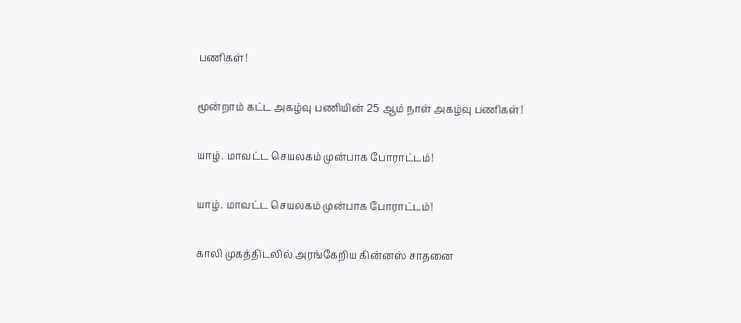பணிகள்!

மூன்றாம் கட்ட அகழ்வு பணியின் 25 ஆம் நாள் அகழ்வு பணிகள்!

யாழ். மாவட்ட செயலகம் முன்பாக போராட்டம்!

யாழ். மாவட்ட செயலகம் முன்பாக போராட்டம்!

காலி முகத்திடலில் அரங்கேறிய கின்னஸ் சாதனை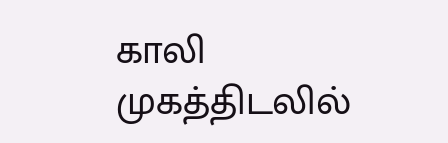காலி முகத்திடலில்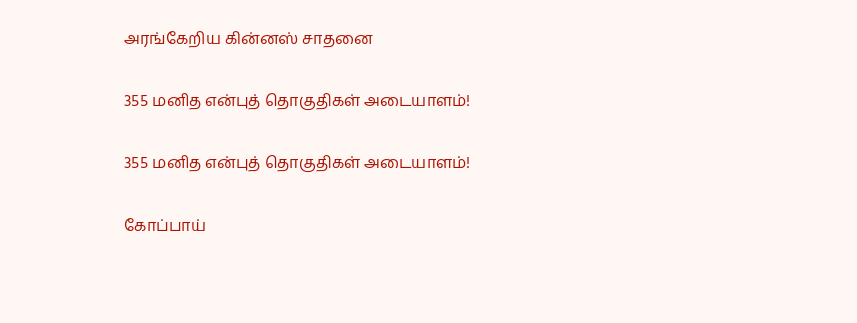அரங்கேறிய கின்னஸ் சாதனை

355 மனித என்புத் தொகுதிகள் அடையாளம்!

355 மனித என்புத் தொகுதிகள் அடையாளம்!

கோப்பாய்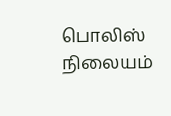பொலிஸ் நிலையம்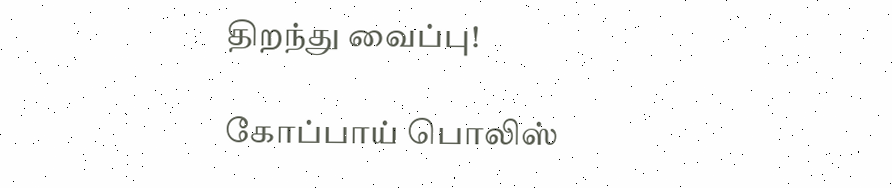திறந்து வைப்பு!

கோப்பாய் பொலிஸ்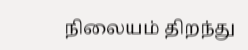நிலையம் திறந்து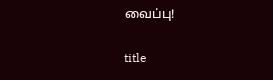வைப்பு!

title